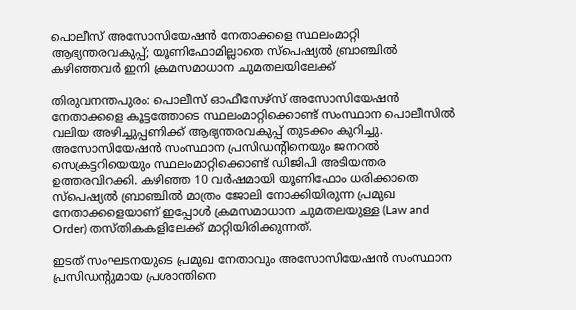പൊലീസ് അസോസിയേഷൻ നേതാക്കളെ സ്ഥലംമാറ്റി ആഭ്യന്തരവകുപ്പ്; യൂണിഫോമില്ലാതെ സ്പെഷ്യൽ ബ്രാഞ്ചിൽ കഴിഞ്ഞവർ ഇനി ക്രമസമാധാന ചുമതലയിലേക്ക്

തിരുവനന്തപുരം: പൊലീസ് ഓഫീസേഴ്‌സ് അസോസിയേഷൻ നേതാക്കളെ കൂട്ടത്തോടെ സ്ഥലംമാറ്റിക്കൊണ്ട് സംസ്ഥാന പൊലീസിൽ വലിയ അഴിച്ചുപ്പണിക്ക് ആഭ്യന്തരവകുപ്പ് തുടക്കം കുറിച്ചു. അസോസിയേഷൻ സംസ്ഥാന പ്രസിഡന്റിനെയും ജനറൽ സെക്രട്ടറിയെയും സ്ഥലംമാറ്റിക്കൊണ്ട് ഡിജിപി അടിയന്തര ഉത്തരവിറക്കി. കഴിഞ്ഞ 10 വർഷമായി യൂണിഫോം ധരിക്കാതെ സ്പെഷ്യൽ ബ്രാഞ്ചിൽ മാത്രം ജോലി നോക്കിയിരുന്ന പ്രമുഖ നേതാക്കളെയാണ് ഇപ്പോൾ ക്രമസമാധാന ചുമതലയുള്ള (Law and Order) തസ്തികകളിലേക്ക് മാറ്റിയിരിക്കുന്നത്.

ഇടത് സംഘടനയുടെ പ്രമുഖ നേതാവും അസോസിയേഷൻ സംസ്ഥാന പ്രസിഡന്റുമായ പ്രശാന്തിനെ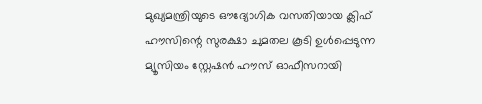മുഖ്യമന്ത്രിയുടെ ഔദ്യോഗിക വസതിയായ ക്ലിഫ് ഹൗസിന്റെ സുരക്ഷാ ചുമതല കൂടി ഉൾപ്പെടുന്ന മ്യൂസിയം സ്റ്റേഷൻ ഹൗസ് ഓഫീസറായി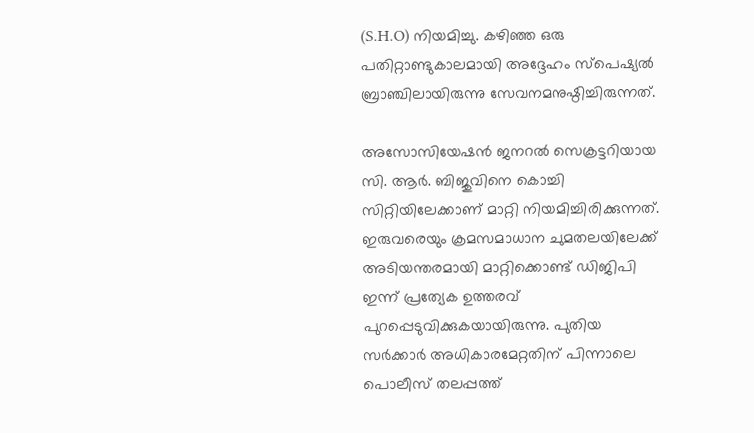(S.H.O) നിയമിച്ചു. കഴിഞ്ഞ ഒരു പതിറ്റാണ്ടുകാലമായി അദ്ദേഹം സ്പെഷ്യൽ ബ്രാഞ്ചിലായിരുന്നു സേവനമനുഷ്ഠിച്ചിരുന്നത്.

അസോസിയേഷൻ ജനറൽ സെക്രട്ടറിയായ സി. ആർ. ബിജുവിനെ കൊച്ചി സിറ്റിയിലേക്കാണ് മാറ്റി നിയമിച്ചിരിക്കുന്നത്. ഇരുവരെയും ക്രമസമാധാന ചുമതലയിലേക്ക് അടിയന്തരമായി മാറ്റിക്കൊണ്ട് ഡിജിപി ഇന്ന് പ്രത്യേക ഉത്തരവ് പുറപ്പെടുവിക്കുകയായിരുന്നു. പുതിയ സർക്കാർ അധികാരമേറ്റതിന് പിന്നാലെ പൊലീസ് തലപ്പത്ത്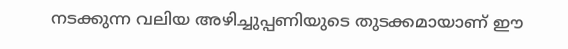നടക്കുന്ന വലിയ അഴിച്ചുപ്പണിയുടെ തുടക്കമായാണ് ഈ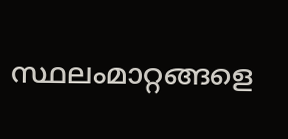സ്ഥലംമാറ്റങ്ങളെ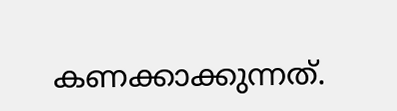കണക്കാക്കുന്നത്.